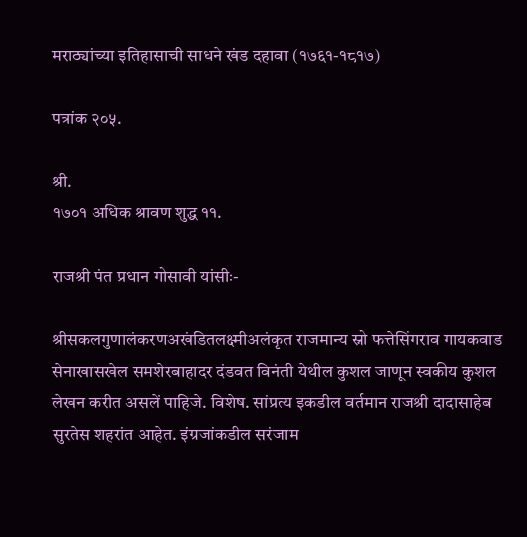मराठ्यांच्या इतिहासाची साधने खंड दहावा (१७६१-१८१७)

पत्रांक २०५.

श्री.
१७०१ अधिक श्रावण शुद्ध ११.

राजश्री पंत प्रधान गोसावी यांसीः-

श्रीसकलगुणालंकरणअखंडितलक्ष्मीअलंकृत राजमान्य स्नो फत्तेसिंगराव गायकवाड सेनाखासखेल समशेरबाहादर दंडवत विनंती येथील कुशल जाणून स्वकीय कुशल लेखन करीत असलें पाहिजे. विशेष. सांप्रत्य इकडील वर्तमान राजश्री दादासाहेब सुरतेस शहरांत आहेत. इंग्रजांकडील सरंजाम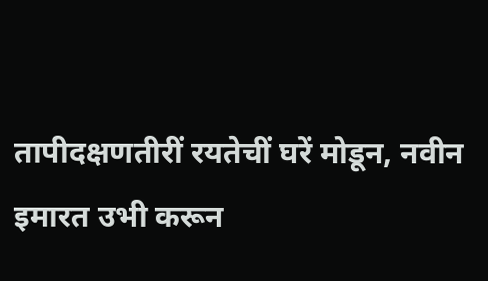तापीदक्षणतीरीं रयतेचीं घरें मोडून, नवीन इमारत उभी करून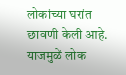लोकांच्या घरांत छावणी केली आहे. याजमुळें लोक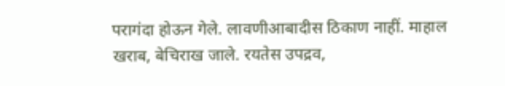परागंदा होऊन गेले. लावणीआबादीस ठिकाण नाहीं. माहाल खराब, बेचिराख जाले. रयतेस उपद्रव,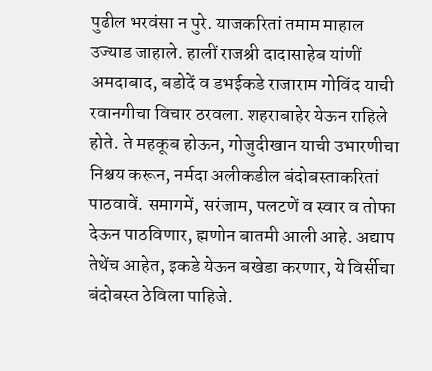पुढील भरवंसा न पुरे. याजकरितां तमाम माहाल उज्याड जाहाले. हालीं राजश्री दादासाहेब यांणीं अमदाबाद, बडोदें व डभईकडे राजाराम गोविंद याची रवानगीचा विचार ठरवला. शहराबाहेर येऊन राहिले होते. ते महकूब होऊन, गोजुदीखान याची उभारणीचा निश्चय करून, नर्मदा अलीकडील बंदोबस्ताकरितां पाठवावें. समागमें, सरंजाम, पलटणें व स्वार व तोफा देऊन पाठविणार, ह्मणोन बातमी आली आहे. अद्याप तेथेंच आहेत, इकडे येऊन बखेडा करणार, ये विर्सीचा बंदोबस्त ठेविला पाहिजे.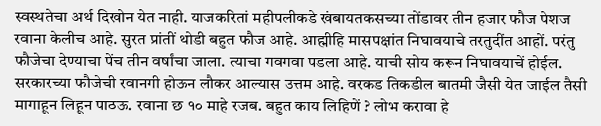स्वस्थतेचा अर्थ दिखोन येत नाही. याजकरितां महीपलीकडे खंबायतकसच्या तोंडावर तीन हजार फौज पेशज रवाना केलीच आहे. सुरत प्रांतीं थोडी बहुत फौज आहे. आह्मीहि मासपक्षांत निघावयाचे तरतुदींत आहों. परंतु फौजेचा देण्याचा पेंच तीन वर्षांचा जाला. त्याचा गवगवा पडला आहे. याची सोय करून निघावयाचें होईल. सरकारच्या फौजेची रवानगी होऊन लौकर आल्यास उत्तम आहे. वरकड तिकडील बातमी जैसी येत जाईल तैसी मागाहून लिहून पाठऊ. रवाना छ १० माहे रजब. बहुत काय लिहिणें ? लोभ करावा हे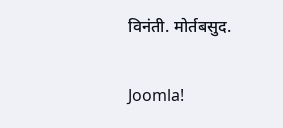विनंती. मोर्तबसुद.

Joomla!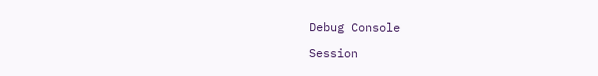Debug Console

Session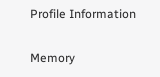Profile Information

Memory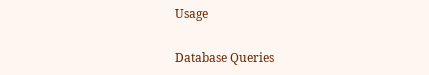Usage

Database Queries